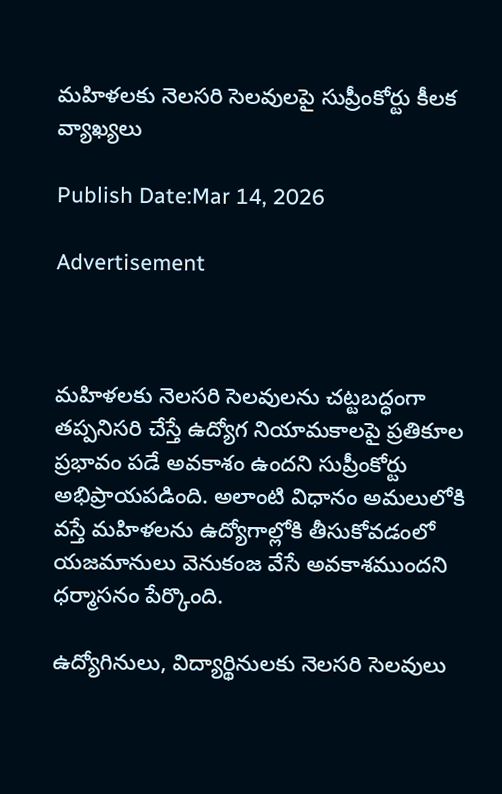మహిళలకు నెలసరి సెలవులపై సుప్రీంకోర్టు కీలక వ్యాఖ్యలు

Publish Date:Mar 14, 2026

Advertisement



మహిళలకు నెలసరి సెలవులను చట్టబద్ధంగా తప్పనిసరి చేస్తే ఉద్యోగ నియామకాలపై ప్రతికూల ప్రభావం పడే అవకాశం ఉందని సుప్రీంకోర్టు అభిప్రాయపడింది. అలాంటి విధానం అమలులోకి వస్తే మహిళలను ఉద్యోగాల్లోకి తీసుకోవడంలో యజమానులు వెనుకంజ వేసే అవకాశముందని ధర్మాసనం పేర్కొంది.

ఉద్యోగినులు, విద్యార్థినులకు నెలసరి సెలవులు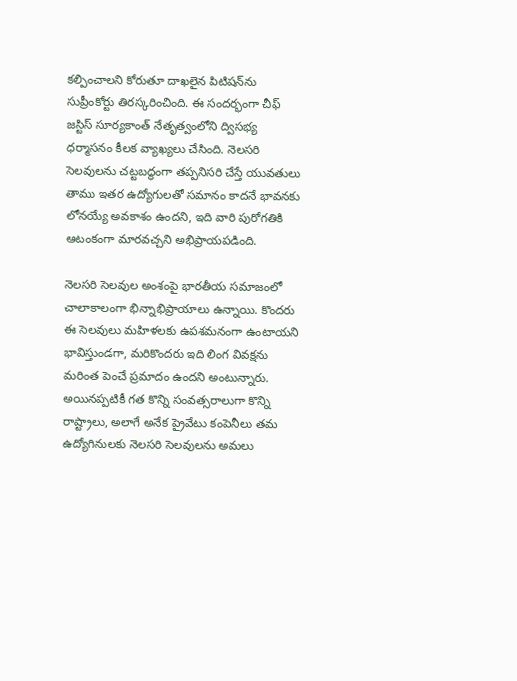కల్పించాలని కోరుతూ దాఖలైన పిటిషన్‌ను సుప్రీంకోర్టు తిరస్కరించింది. ఈ సందర్భంగా చీఫ్ జస్టిస్ సూర్యకాంత్ నేతృత్వంలోని ద్విసభ్య ధర్మాసనం కీలక వ్యాఖ్యలు చేసింది. నెలసరి సెలవులను చట్టబద్ధంగా తప్పనిసరి చేస్తే యువతులు తాము ఇతర ఉద్యోగులతో సమానం కాదనే భావనకు లోనయ్యే అవకాశం ఉందని, ఇది వారి పురోగతికి ఆటంకంగా మారవచ్చని అభిప్రాయపడింది.

నెలసరి సెలవుల అంశంపై భారతీయ సమాజంలో చాలాకాలంగా భిన్నాభిప్రాయాలు ఉన్నాయి. కొందరు ఈ సెలవులు మహిళలకు ఉపశమనంగా ఉంటాయని భావిస్తుండగా, మరికొందరు ఇది లింగ వివక్షను మరింత పెంచే ప్రమాదం ఉందని అంటున్నారు. అయినప్పటికీ గత కొన్ని సంవత్సరాలుగా కొన్ని రాష్ట్రాలు, అలాగే అనేక ప్రైవేటు కంపెనీలు తమ ఉద్యోగినులకు నెలసరి సెలవులను అమలు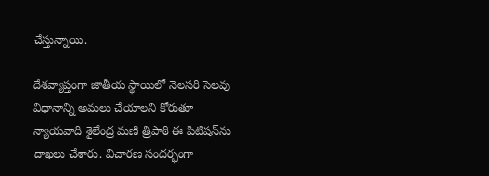చేస్తున్నాయి.

దేశవ్యాప్తంగా జాతీయ స్థాయిలో నెలసరి సెలవు విధానాన్ని అమలు చేయాలని కోరుతూ న్యాయవాది శైలేంద్ర మణి త్రిపాఠి ఈ పిటిషన్‌ను దాఖలు చేశారు. విచారణ సందర్భంగా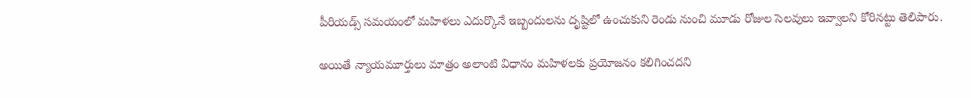పీరియడ్స్ సమయంలో మహిళలు ఎదుర్కొనే ఇబ్బందులను దృష్టిలో ఉంచుకుని రెండు నుంచి మూడు రోజుల సెలవులు ఇవ్వాలని కోరినట్టు తెలిపారు.

అయితే న్యాయమూర్తులు మాత్రం అలాంటి విధానం మహిళలకు ప్రయోజనం కలిగించదని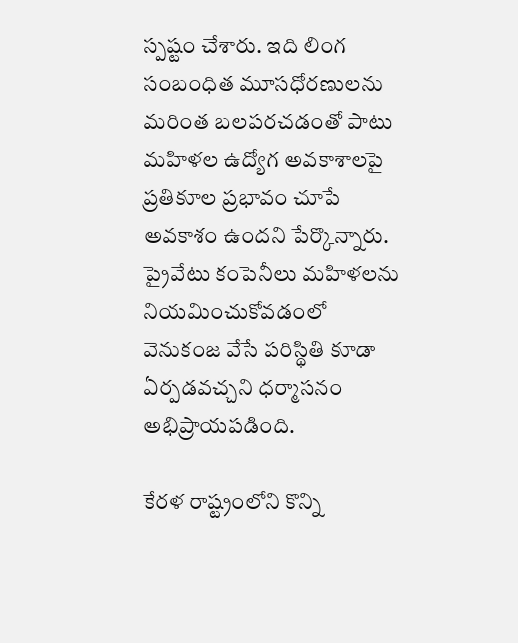స్పష్టం చేశారు. ఇది లింగ సంబంధిత మూసధోరణులను మరింత బలపరచడంతో పాటు మహిళల ఉద్యోగ అవకాశాలపై ప్రతికూల ప్రభావం చూపే అవకాశం ఉందని పేర్కొన్నారు. ప్రైవేటు కంపెనీలు మహిళలను నియమించుకోవడంలో వెనుకంజ వేసే పరిస్థితి కూడా ఏర్పడవచ్చని ధర్మాసనం అభిప్రాయపడింది.

కేరళ రాష్ట్రంలోని కొన్ని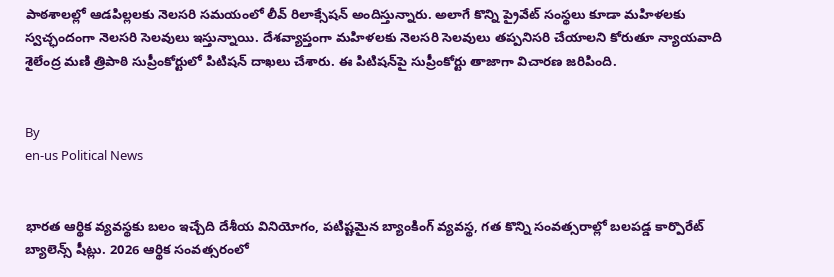పాఠశాలల్లో ఆడపిల్లలకు నెలసరి సమయంలో లీవ్ రిలాక్సేషన్ అందిస్తున్నారు. అలాగే కొన్ని ప్రైవేట్ సంస్థలు కూడా మహిళలకు స్వచ్ఛందంగా నెలసరి సెలవులు ఇస్తున్నాయి. దేశవ్యాప్తంగా మహిళలకు నెలసరి సెలవులు తప్పనిసరి చేయాలని కోరుతూ న్యాయవాది శైలేంద్ర మణి త్రిపాఠి సుప్రీంకోర్టులో పిటిషన్ దాఖలు చేశారు. ఈ పిటిషన్‌పై సుప్రీంకోర్టు తాజాగా విచారణ జరిపింది.


By
en-us Political News


భారత ఆర్థిక వ్యవస్థకు బలం ఇచ్చేది దేశీయ వినియోగం, పటిష్టమైన బ్యాంకింగ్ వ్యవస్థ, గత కొన్ని సంవత్సరాల్లో బలపడ్డ కార్పొరేట్ బ్యాలెన్స్ షీట్లు. 2026 ఆర్థిక సంవత్సరంలో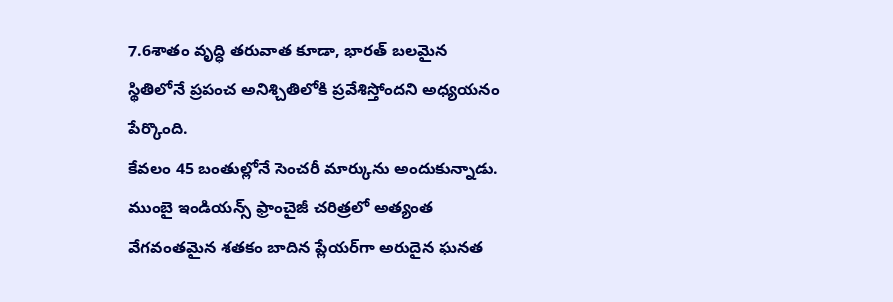7.6శాతం వృద్ధి తరువాత కూడా, భారత్ బలమైన స్థితిలోనే ప్రపంచ అనిశ్చితిలోకి ప్రవేశిస్తోందని అధ్యయనం పేర్కొంది.
కేవలం 45 బంతుల్లోనే సెంచరీ మార్కును అందుకున్నాడు. ముంబై ఇండియన్స్ ఫ్రాంచైజీ చరిత్రలో అత్యంత వేగవంతమైన శతకం బాదిన ప్లేయర్‌గా అరుదైన ఘనత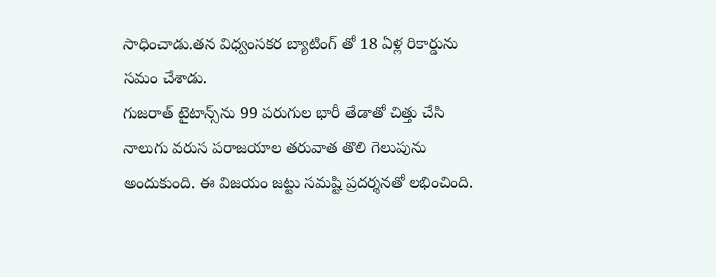సాధించాడు.తన విధ్వంసకర బ్యాటింగ్ తో 18 ఏళ్ల రికార్డును సమం చేశాడు.
గుజరాత్ టైటాన్స్‌ను 99 పరుగుల భారీ తేడాతో చిత్తు చేసి నాలుగు వరుస పరాజయాల తరువాత తొలి గెలుపును అందుకుంది. ఈ విజయం జట్టు సమష్టి ప్రదర్శనతో లభించింది.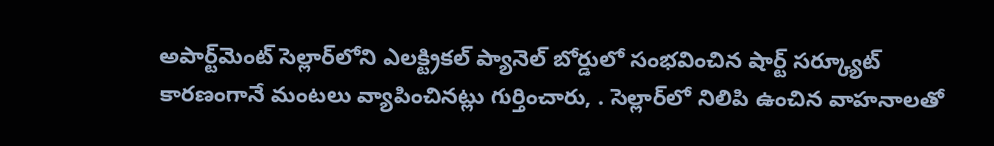అపార్ట్‌మెంట్ సెల్లార్‌లోని ఎలక్ట్రికల్ ప్యానెల్ బోర్డులో సంభవించిన షార్ట్ సర్క్యూట్ కారణంగానే మంటలు వ్యాపించినట్లు గుర్తించారు, . సెల్లార్‌లో నిలిపి ఉంచిన వాహనాలతో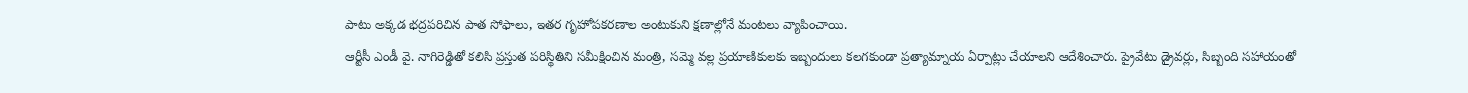పాటు అక్కడ భద్రపరిచిన పాత సోఫాలు, ఇతర గృహోపకరణాల అంటుకుని క్షణాల్లోనే మంటలు వ్యాపించాయి.
ఆర్టీసీ ఎండీ వై. నాగిరెడ్డితో కలిసి ప్రస్తుత పరిస్థితిని సమీక్షించిన మంత్రి, సమ్మె వల్ల ప్రయాణికులకు ఇబ్బందులు కలగకుండా ప్రత్యామ్నాయ ఏర్పాట్లు చేయాలని ఆదేశించారు. ప్రైవేటు డ్రైవర్లు, సిబ్బంది సహాయంతో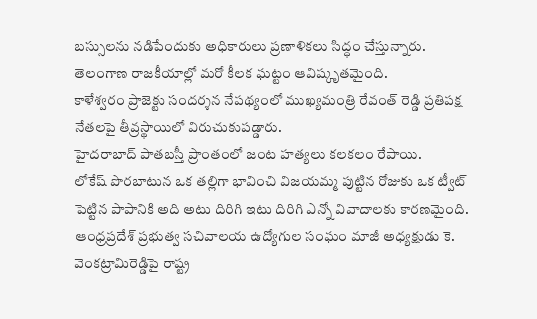బస్సులను నడిపేందుకు అధికారులు ప్రణాళికలు సిద్ధం చేస్తున్నారు.
తెలంగాణ రాజకీయాల్లో మరో కీలక ఘట్టం ఆవిష్కృతమైంది.
కాళేశ్వరం ప్రాజెక్టు సందర్శన నేపథ్యంలో ముఖ్యమంత్రి రేవంత్ రెడ్డి ప్రతిపక్ష నేతలపై తీవ్రస్థాయిలో విరుచుకుపడ్డారు.
హైదరాబాద్ పాతబస్తీ ప్రాంతంలో జంట హత్యలు కలకలం రేపాయి.
లోకేష్ పొరబాటున ఒక తల్లిగా భావించి విజయమ్మ పుట్టిన రోజుకు ఒక ట్వీట్ పెట్టిన పాపానికి అది అటు దిరిగి ఇటు దిరిగి ఎన్నో వివాదాలకు కారణమైంది.
ఆంధ్రప్రదేశ్ ప్రభుత్వ సచివాలయ ఉద్యోగుల సంఘం మాజీ అధ్యక్షుడు కె. వెంకట్రామిరెడ్డిపై రాష్ట్ర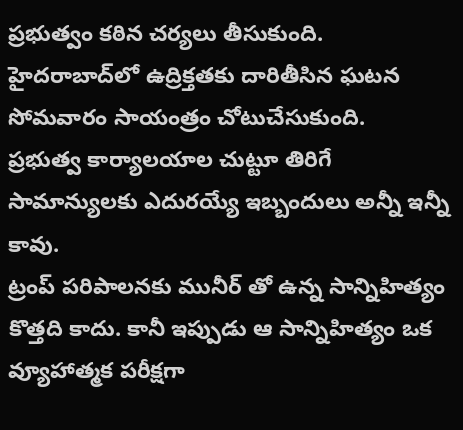ప్రభుత్వం కఠిన చర్యలు తీసుకుంది.
హైదరాబాద్‌లో ఉద్రిక్తతకు దారితీసిన ఘటన సోమవారం సాయంత్రం చోటుచేసుకుంది.
ప్రభుత్వ కార్యాలయాల చుట్టూ తిరిగే సామాన్యులకు ఎదురయ్యే ఇబ్బందులు అన్నీ ఇన్నీ కావు.
ట్రంప్ పరిపాలనకు మునీర్ తో ఉన్న సాన్నిహిత్యం కొత్తది కాదు. కానీ ఇప్పుడు ఆ సాన్నిహిత్యం ఒక వ్యూహాత్మక పరీక్షగా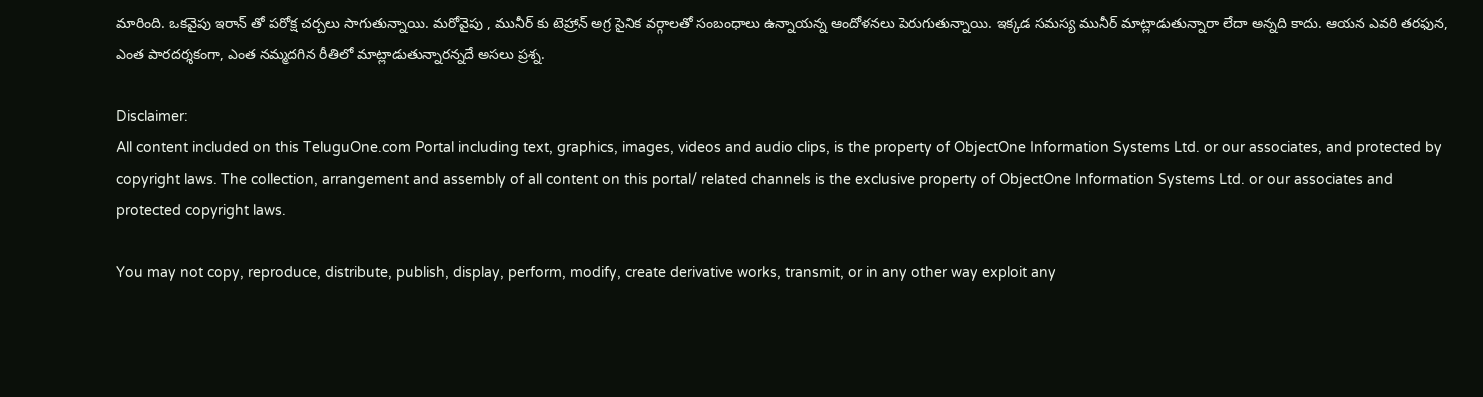మారింది. ఒకవైపు ఇరాన్ తో పరోక్ష చర్చలు సాగుతున్నాయి. మరోవైపు , మునీర్ కు టెహ్రాన్ అగ్ర సైనిక వర్గాలతో సంబంధాలు ఉన్నాయన్న ఆందోళనలు పెరుగుతున్నాయి. ఇక్కడ సమస్య మునీర్ మాట్లాడుతున్నారా లేదా అన్నది కాదు. ఆయన ఎవరి తరఫున, ఎంత పారదర్శకంగా, ఎంత నమ్మదగిన రీతిలో మాట్లాడుతున్నారన్నదే అసలు ప్రశ్న.

Disclaimer:
All content included on this TeluguOne.com Portal including text, graphics, images, videos and audio clips, is the property of ObjectOne Information Systems Ltd. or our associates, and protected by copyright laws. The collection, arrangement and assembly of all content on this portal/ related channels is the exclusive property of ObjectOne Information Systems Ltd. or our associates and protected copyright laws.

You may not copy, reproduce, distribute, publish, display, perform, modify, create derivative works, transmit, or in any other way exploit any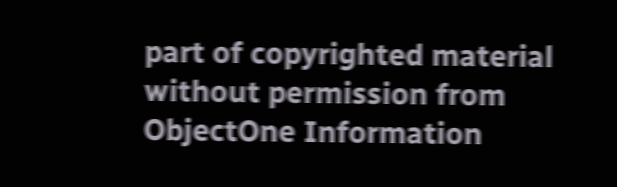part of copyrighted material without permission from ObjectOne Information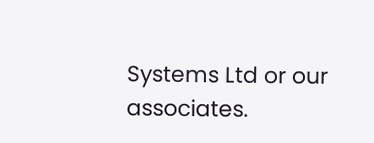Systems Ltd or our associates.